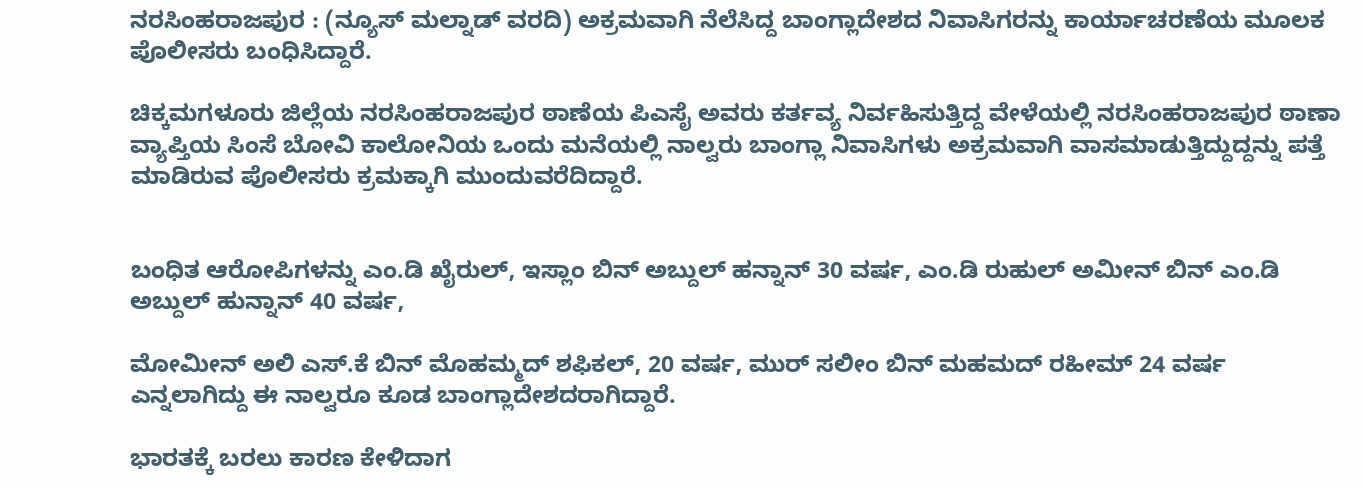ನರಸಿಂಹರಾಜಪುರ : (ನ್ಯೂಸ್ ಮಲ್ನಾಡ್ ವರದಿ) ಅಕ್ರಮವಾಗಿ ನೆಲೆಸಿದ್ದ ಬಾಂಗ್ಲಾದೇಶದ ನಿವಾಸಿಗರನ್ನು ಕಾರ್ಯಾಚರಣೆಯ ಮೂಲಕ ಪೊಲೀಸರು ಬಂಧಿಸಿದ್ದಾರೆ.

ಚಿಕ್ಕಮಗಳೂರು ಜಿಲ್ಲೆಯ ನರಸಿಂಹರಾಜಪುರ ಠಾಣೆಯ ಪಿಎಸೈ ಅವರು ಕರ್ತವ್ಯ ನಿರ್ವಹಿಸುತ್ತಿದ್ದ ವೇಳೆಯಲ್ಲಿ ನರಸಿಂಹರಾಜಪುರ ಠಾಣಾ ವ್ಯಾಪ್ತಿಯ ಸಿಂಸೆ ಬೋವಿ ಕಾಲೋನಿಯ ಒಂದು ಮನೆಯಲ್ಲಿ ನಾಲ್ವರು ಬಾಂಗ್ಲಾ ನಿವಾಸಿಗಳು ಅಕ್ರಮವಾಗಿ ವಾಸಮಾಡುತ್ತಿದ್ದುದ್ದನ್ನು ಪತ್ತೆ ಮಾಡಿರುವ ಪೊಲೀಸರು ಕ್ರಮಕ್ಕಾಗಿ ಮುಂದುವರೆದಿದ್ದಾರೆ.


ಬಂಧಿತ ಆರೋಪಿಗಳನ್ನು ಎಂ.ಡಿ ಖೈರುಲ್, ಇಸ್ಲಾಂ ಬಿನ್ ಅಬ್ದುಲ್ ಹನ್ನಾನ್ 30 ವರ್ಷ, ಎಂ.ಡಿ ರುಹುಲ್ ಅಮೀನ್ ಬಿನ್ ಎಂ.ಡಿ ಅಬ್ದುಲ್ ಹುನ್ನಾನ್ 40 ವರ್ಷ,

ಮೋಮೀನ್ ಅಲಿ ಎಸ್.ಕೆ ಬಿನ್ ಮೊಹಮ್ಮದ್ ಶಫಿಕಲ್, 20 ವರ್ಷ, ಮುರ್ ಸಲೀಂ ಬಿನ್ ಮಹಮದ್ ರಹೀಮ್ 24 ವರ್ಷ ಎನ್ನಲಾಗಿದ್ದು ಈ ನಾಲ್ವರೂ ಕೂಡ ಬಾಂಗ್ಲಾದೇಶದರಾಗಿದ್ದಾರೆ.

ಭಾರತಕ್ಕೆ ಬರಲು ಕಾರಣ ಕೇಳಿದಾಗ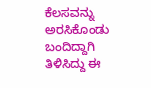ಕೆಲಸವನ್ನು ಅರಸಿಕೊಂಡು ಬಂದಿದ್ದಾಗಿ ತಿಳಿಸಿದ್ದು ಈ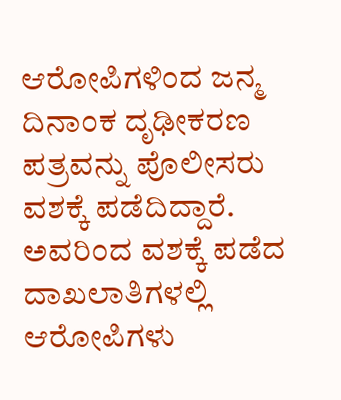ಆರೋಪಿಗಳಿಂದ ಜನ್ಮ ದಿನಾಂಕ ದೃಢೀಕರಣ ಪತ್ರವನ್ನು ಪೊಲೀಸರು ವಶಕ್ಕೆ ಪಡೆದಿದ್ದಾರೆ. ಅವರಿಂದ ವಶಕ್ಕೆ ಪಡೆದ ದಾಖಲಾತಿಗಳಲ್ಲಿ ಆರೋಪಿಗಳು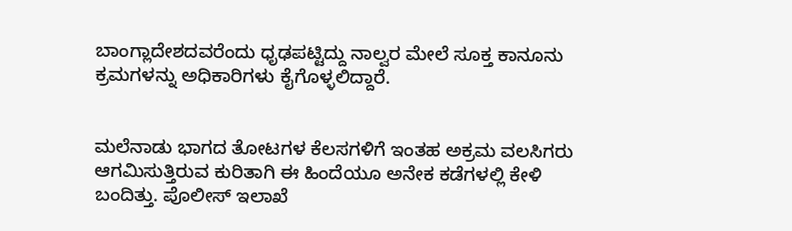ಬಾಂಗ್ಲಾದೇಶದವರೆಂದು ಧೃಢಪಟ್ಟಿದ್ದು ನಾಲ್ವರ ಮೇಲೆ ಸೂಕ್ತ ಕಾನೂನು ಕ್ರಮಗಳನ್ನು ಅಧಿಕಾರಿಗಳು ಕೈಗೊಳ್ಳಲಿದ್ದಾರೆ.


ಮಲೆನಾಡು ಭಾಗದ ತೋಟಗಳ ಕೆಲಸಗಳಿಗೆ ಇಂತಹ ಅಕ್ರಮ ವಲಸಿಗರು ಆಗಮಿಸುತ್ತಿರುವ ಕುರಿತಾಗಿ ಈ ಹಿಂದೆಯೂ ಅನೇಕ ಕಡೆಗಳಲ್ಲಿ ಕೇಳಿ ಬಂದಿತ್ತು. ಪೊಲೀಸ್ ಇಲಾಖೆ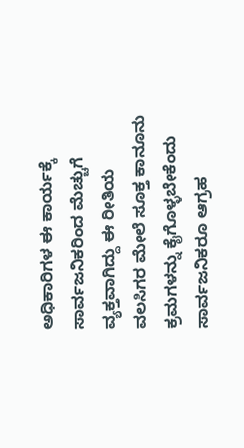ಅಧಿಕಾರಿಗಳ ಈ ಕಾರ್ಯಕ್ಕೆ ಸಾರ್ವಜನಿಕರಿಂದ ಮೆಚ್ಚುಗೆ ವ್ಯಕ್ತವಾಗಿದ್ದು ಈ ರೀತಿಯ ವಲಸಿಗರ ಮೇಲೆ ಸೂಕ್ತ ಕಾನೂನು ಕ್ರಮಗಳನ್ನು ಕೈಗೊಳ್ಳಬೇಕೆಂದು ಸಾರ್ವಜನಿಕರೂ ಆಗ್ರಹ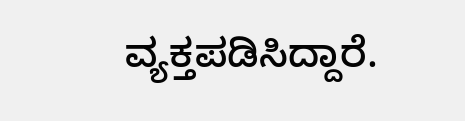ವ್ಯಕ್ತಪಡಿಸಿದ್ದಾರೆ.